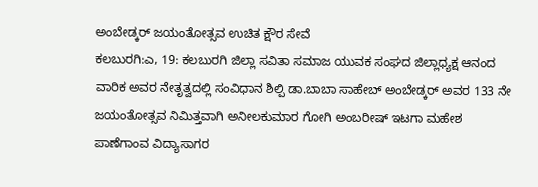ಅಂಬೇಡ್ಕರ್ ಜಯಂತೋತ್ಸವ ಉಚಿತ ಕ್ಷೌರ ಸೇವೆ
ಕಲಬುರಗಿ:ಎ, 19: ಕಲಬುರಗಿ ಜಿಲ್ಲಾ ಸವಿತಾ ಸಮಾಜ ಯುವಕ ಸಂಘದ ಜಿಲ್ಲಾಧ್ಯಕ್ಷ ಆನಂದ ವಾರಿಕ ಅವರ ನೇತೃತ್ವದಲ್ಲಿ ಸಂವಿಧಾನ ಶಿಲ್ಪಿ ಡಾ.ಬಾಬಾ ಸಾಹೇಬ್ ಅಂಬೇಡ್ಕರ್ ಅವರ 133 ನೇ ಜಯಂತೋತ್ಸವ ನಿಮಿತ್ತವಾಗಿ ಅನೀಲಕುಮಾರ ಗೋಗಿ ಅಂಬರೀಷ್ ಇಟಗಾ ಮಹೇಶ ಪಾಣೆಗಾಂವ ವಿದ್ಯಾಸಾಗರ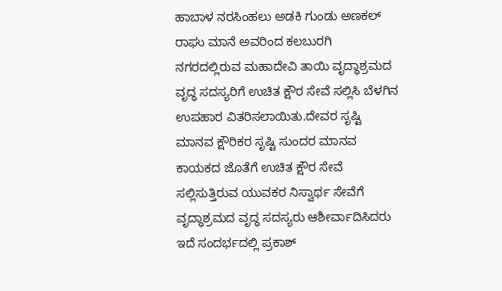ಹಾಬಾಳ ನರಸಿಂಹಲು ಅಡಕಿ ಗುಂಡು ಅಣಕಲ್ ರಾಘು ಮಾನೆ ಅವರಿಂದ ಕಲಬುರಗಿ ನಗರದಲ್ಲಿರುವ ಮಹಾದೇವಿ ತಾಯಿ ವೃದ್ಧಾಶ್ರಮದ ವೃದ್ಧ ಸದಸ್ಯರಿಗೆ ಉಚಿತ ಕ್ಷೌರ ಸೇವೆ ಸಲ್ಲಿಸಿ ಬೆಳಗಿನ ಉಪಹಾರ ವಿತರಿಸಲಾಯಿತು.ದೇವರ ಸೃಷ್ಟಿ ಮಾನವ ಕ್ಷೌರಿಕರ ಸೃಷ್ಟಿ ಸುಂದರ ಮಾನವ ಕಾಯಕದ ಜೊತೆಗೆ ಉಚಿತ ಕ್ಷೌರ ಸೇವೆ ಸಲ್ಲಿಸುತ್ತಿರುವ ಯುವಕರ ನಿಸ್ವಾರ್ಥ ಸೇವೆಗೆ ವೃದ್ಧಾಶ್ರಮದ ವೃದ್ಧ ಸದಸ್ಯರು ಆಶೀರ್ವಾದಿಸಿದರು ಇದೆ ಸಂದರ್ಭದಲ್ಲಿ ಪ್ರಕಾಶ್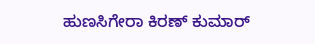ಹುಣಸಿಗೇರಾ ಕಿರಣ್ ಕುಮಾರ್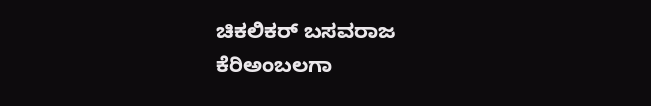ಚಿಕಲಿಕರ್ ಬಸವರಾಜ ಕೆರಿಅಂಬಲಗಾ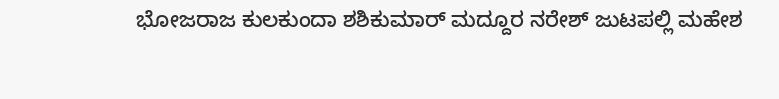ಭೋಜರಾಜ ಕುಲಕುಂದಾ ಶಶಿಕುಮಾರ್ ಮದ್ದೂರ ನರೇಶ್ ಜುಟಪಲ್ಲಿ ಮಹೇಶ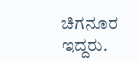ಚಿಗನೂರ ಇದ್ದರು.